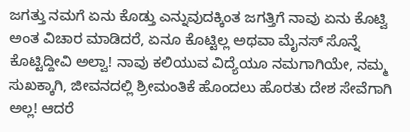ಜಗತ್ತು ನಮಗೆ ಏನು ಕೊಡ್ತು ಎನ್ನುವುದಕ್ಕಿಂತ ಜಗತ್ತಿಗೆ ನಾವು ಏನು ಕೊಟ್ವಿ ಅಂತ ವಿಚಾರ ಮಾಡಿದರೆ, ಏನೂ ಕೊಟ್ಟಿಲ್ಲ ಅಥವಾ ಮೈನಸ್ ಸೊನ್ನೆ ಕೊಟ್ಟಿದ್ದೀವಿ ಅಲ್ವಾ! ನಾವು ಕಲಿಯುವ ವಿದ್ಯೆಯೂ ನಮಗಾಗಿಯೇ, ನಮ್ಮ ಸುಖಕ್ಕಾಗಿ, ಜೀವನದಲ್ಲಿ ಶ್ರೀಮಂತಿಕೆ ಹೊಂದಲು ಹೊರತು ದೇಶ ಸೇವೆಗಾಗಿ ಅಲ್ಲ! ಆದರೆ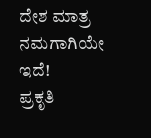ದೇಶ ಮಾತ್ರ ನಮಗಾಗಿಯೇ ಇದೆ!
ಪ್ರಕೃತಿ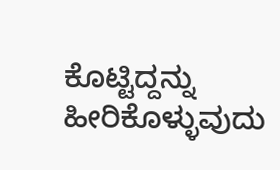ಕೊಟ್ಟಿದ್ದನ್ನು ಹೀರಿಕೊಳ್ಳುವುದು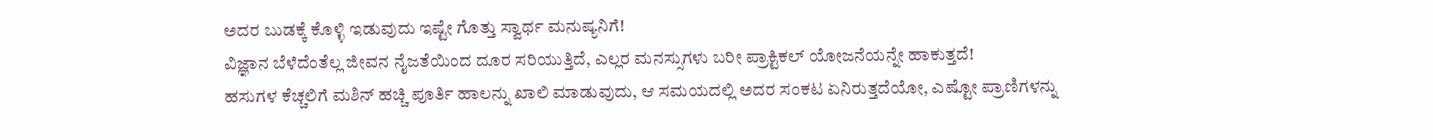ಅದರ ಬುಡಕ್ಕೆ ಕೊಳ್ಳಿ ಇಡುವುದು ಇಷ್ಟೇ ಗೊತ್ತು ಸ್ವಾರ್ಥ ಮನುಷ್ಯನಿಗೆ!
ವಿಜ್ಞಾನ ಬೆಳೆದೆಂತೆಲ್ಲ ಜೀವನ ನೈಜತೆಯಿಂದ ದೂರ ಸರಿಯುತ್ತಿದೆ, ಎಲ್ಲರ ಮನಸ್ಸುಗಳು ಬರೀ ಪ್ರಾಕ್ಟಿಕಲ್ ಯೋಜನೆಯನ್ನೇ ಹಾಕುತ್ತದೆ!
ಹಸುಗಳ ಕೆಚ್ಚಲಿಗೆ ಮಶಿನ್ ಹಚ್ಚಿ ಪೂರ್ತಿ ಹಾಲನ್ನು ಖಾಲಿ ಮಾಡುವುದು, ಆ ಸಮಯದಲ್ಲಿ ಅದರ ಸಂಕಟ ಏನಿರುತ್ತದೆಯೋ, ಎಷ್ಟೋ ಪ್ರಾಣಿಗಳನ್ನು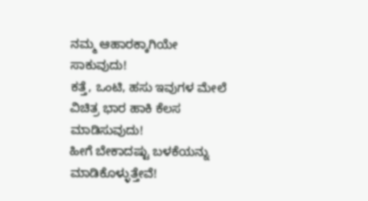ನಮ್ಮ ಆಹಾರಕ್ಕಾಗಿಯೇ ಸಾಕುವುದು!
ಕತ್ತೆ, ಒಂಟಿ, ಹಸು ಇವುಗಳ ಮೇಲೆ ವಿಚಿತ್ರ ಭಾರ ಹಾಕಿ ಕೆಲಸ ಮಾಡಿಸುವುದು!
ಹೀಗೆ ಬೇಕಾದಷ್ಟು ಬಳಕೆಯನ್ನು ಮಾಡಿಕೊಳ್ಳುತ್ತೇವೆ!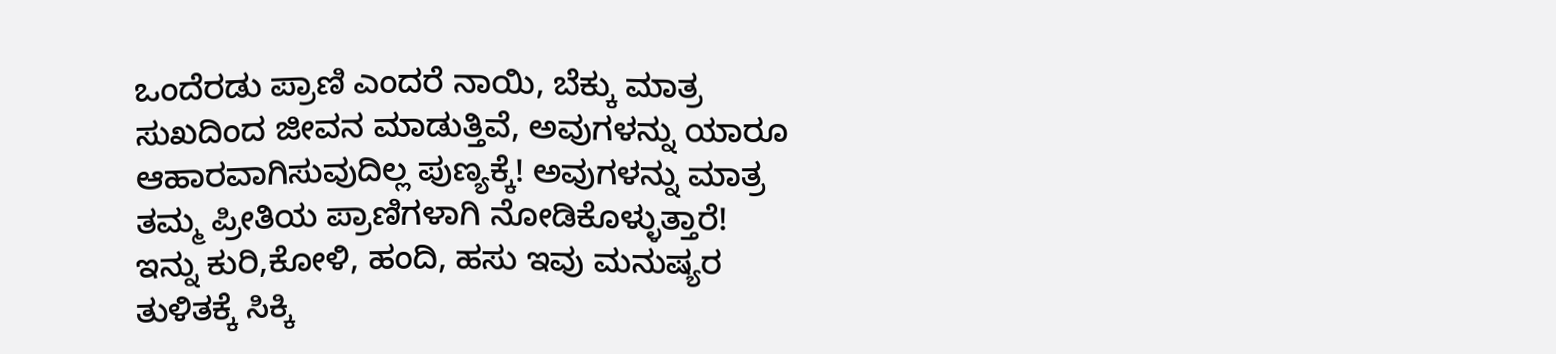ಒಂದೆರಡು ಪ್ರಾಣಿ ಎಂದರೆ ನಾಯಿ, ಬೆಕ್ಕು ಮಾತ್ರ ಸುಖದಿಂದ ಜೀವನ ಮಾಡುತ್ತಿವೆ, ಅವುಗಳನ್ನು ಯಾರೂ ಆಹಾರವಾಗಿಸುವುದಿಲ್ಲ ಪುಣ್ಯಕ್ಕೆ! ಅವುಗಳನ್ನು ಮಾತ್ರ ತಮ್ಮ ಪ್ರೀತಿಯ ಪ್ರಾಣಿಗಳಾಗಿ ನೋಡಿಕೊಳ್ಳುತ್ತಾರೆ!
ಇನ್ನು ಕುರಿ,ಕೋಳಿ, ಹಂದಿ, ಹಸು ಇವು ಮನುಷ್ಯರ ತುಳಿತಕ್ಕೆ ಸಿಕ್ಕಿ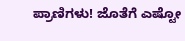ಪ್ರಾಣಿಗಳು! ಜೊತೆಗೆ ಎಷ್ಟೋ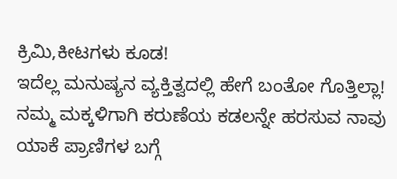ಕ್ರಿಮಿ,ಕೀಟಗಳು ಕೂಡ!
ಇದೆಲ್ಲ ಮನುಷ್ಯನ ವ್ಯಕ್ತಿತ್ವದಲ್ಲಿ ಹೇಗೆ ಬಂತೋ ಗೊತ್ತಿಲ್ಲಾ!
ನಮ್ಮ ಮಕ್ಕಳಿಗಾಗಿ ಕರುಣೆಯ ಕಡಲನ್ನೇ ಹರಸುವ ನಾವು ಯಾಕೆ ಪ್ರಾಣಿಗಳ ಬಗ್ಗೆ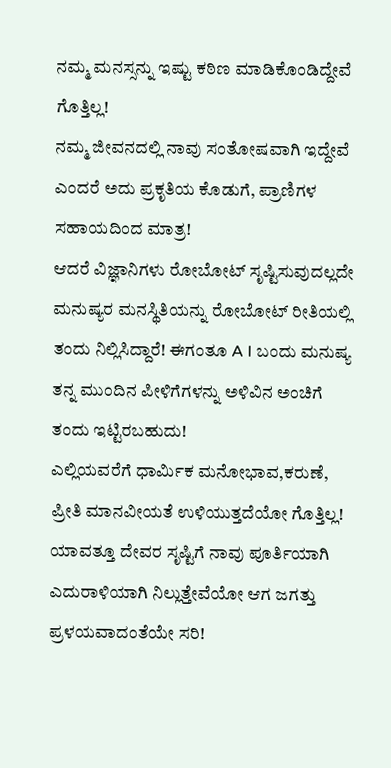ನಮ್ಮ ಮನಸ್ಸನ್ನು ಇಷ್ಟು ಕಠಿಣ ಮಾಡಿಕೊಂಡಿದ್ದೇವೆ ಗೊತ್ತಿಲ್ಲ!
ನಮ್ಮ ಜೀವನದಲ್ಲಿ ನಾವು ಸಂತೋಷವಾಗಿ ಇದ್ದೇವೆ ಎಂದರೆ ಅದು ಪ್ರಕೃತಿಯ ಕೊಡುಗೆ, ಪ್ರಾಣಿಗಳ ಸಹಾಯದಿಂದ ಮಾತ್ರ!
ಆದರೆ ವಿಜ್ಞಾನಿಗಳು ರೋಬೋಟ್ ಸೃಷ್ಟಿಸುವುದಲ್ಲದೇ ಮನುಷ್ಯರ ಮನಸ್ಥಿತಿಯನ್ನು ರೋಬೋಟ್ ರೀತಿಯಲ್ಲಿ ತಂದು ನಿಲ್ಲಿಸಿದ್ದಾರೆ! ಈಗಂತೂ A I ಬಂದು ಮನುಷ್ಯ ತನ್ನ ಮುಂದಿನ ಪೀಳಿಗೆಗಳನ್ನು ಅಳಿವಿನ ಅಂಚಿಗೆ ತಂದು ಇಟ್ಟಿರಬಹುದು!
ಎಲ್ಲಿಯವರೆಗೆ ಧಾರ್ಮಿಕ ಮನೋಭಾವ,ಕರುಣೆ, ಪ್ರೀತಿ ಮಾನವೀಯತೆ ಉಳಿಯುತ್ತದೆಯೋ ಗೊತ್ತಿಲ್ಲ!
ಯಾವತ್ತೂ ದೇವರ ಸೃಷ್ಟಿಗೆ ನಾವು ಪೂರ್ತಿಯಾಗಿ ಎದುರಾಳಿಯಾಗಿ ನಿಲ್ಲುತ್ತೇವೆಯೋ ಆಗ ಜಗತ್ತು ಪ್ರಳಯವಾದಂತೆಯೇ ಸರಿ!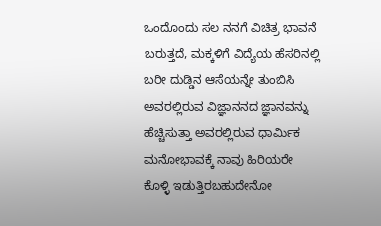ಒಂದೊಂದು ಸಲ ನನಗೆ ವಿಚಿತ್ರ ಭಾವನೆ ಬರುತ್ತದೆ, ಮಕ್ಕಳಿಗೆ ವಿದ್ಯೆಯ ಹೆಸರಿನಲ್ಲಿ ಬರೀ ದುಡ್ಡಿನ ಆಸೆಯನ್ನೇ ತುಂಬಿಸಿ
ಅವರಲ್ಲಿರುವ ವಿಜ್ಞಾನನದ ಜ್ಞಾನವನ್ನು ಹೆಚ್ಚಿಸುತ್ತಾ ಅವರಲ್ಲಿರುವ ಧಾರ್ಮಿಕ ಮನೋಭಾವಕ್ಕೆ ನಾವು ಹಿರಿಯರೇ ಕೊಳ್ಳಿ ಇಡುತ್ತಿರಬಹುದೇನೋ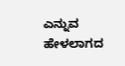ಎನ್ನುವ ಹೇಳಲಾಗದ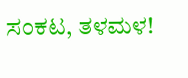ಸಂಕಟ, ತಳಮಳ!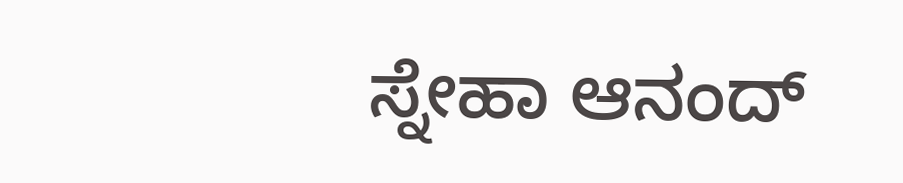ಸ್ನೇಹಾ ಆನಂದ್